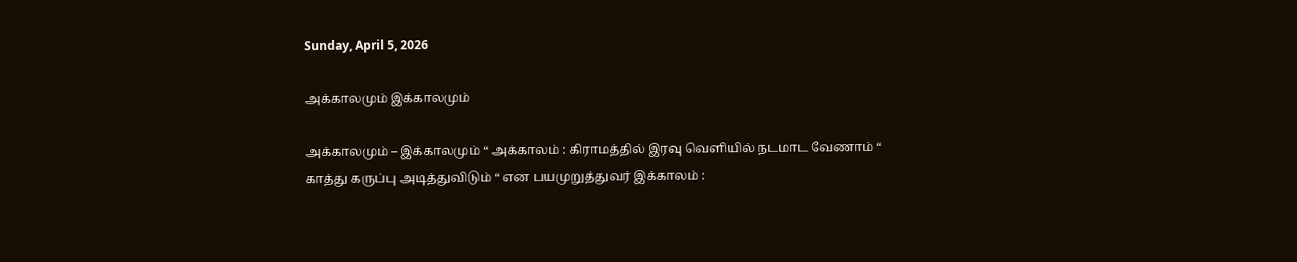Sunday, April 5, 2026

அக்காலமும் இக்காலமும்

அக்காலமும் – இக்காலமும் “ அக்காலம் : கிராமத்தில் இரவு வெளியில் நடமாட வேணாம் “ காத்து கருப்பு அடித்துவிடும் “ என பயமுறுத்துவர் இக்காலம் :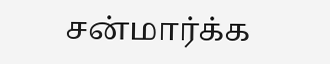சன்மார்க்க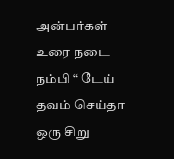அன்பர்கள் உரை நடை நம்பி “ டேய் தவம் செய்தா ஒரு சிறு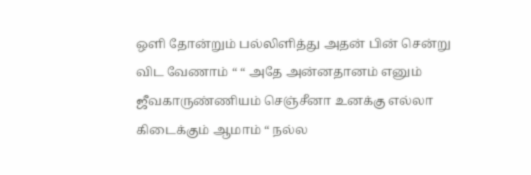ஒளி தோன்றும் பல்லிளித்து அதன் பின் சென்று விட வேணாம் “ “ அதே அன்னதானம் எனும் ஜீவகாருண்ணியம் செஞ்சீனா உனக்கு எல்லா கிடைக்கும் ஆமாம் “ நல்ல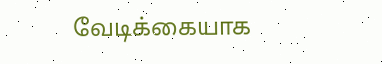வேடிக்கையாக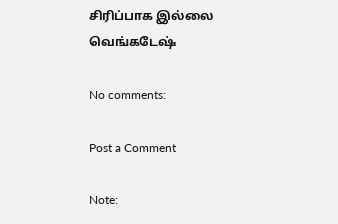சிரிப்பாக இல்லை வெங்கடேஷ்

No comments:

Post a Comment

Note: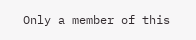Only a member of this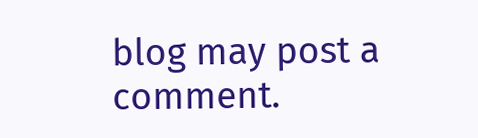blog may post a comment.